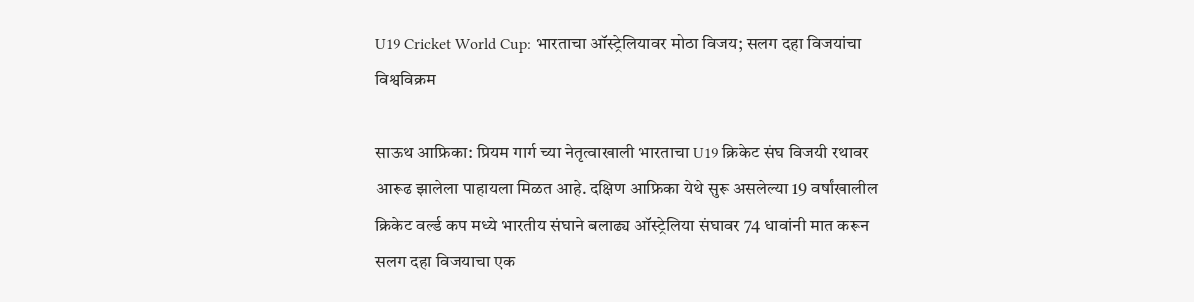U19 Cricket World Cup: भारताचा ऑस्ट्रेलियावर मोठा विजय; सलग दहा विजयांचा विश्वविक्रम

साऊथ आफ्रिका: प्रियम गार्ग च्या नेतृत्वाखाली भारताचा U19 क्रिकेट संघ विजयी रथावर आरूढ झालेला पाहायला मिळत आहे. दक्षिण आफ्रिका येथे सुरू असलेल्या 19 वर्षांखालील क्रिकेट वर्ल्ड कप मध्ये भारतीय संघाने बलाढ्य ऑस्ट्रेलिया संघावर 74 धावांनी मात करून सलग दहा विजयाचा एक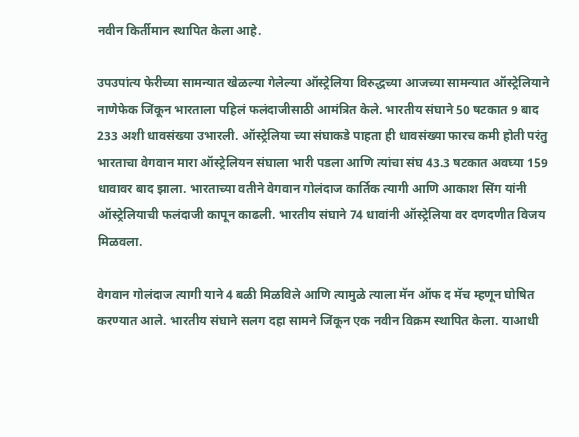नवीन किर्तीमान स्थापित केला आहे.

उपउपांत्य फेरीच्या सामन्यात खेळल्या गेलेल्या ऑस्ट्रेलिया विरुद्धच्या आजच्या सामन्यात ऑस्ट्रेलियाने नाणेफेक जिंकून भारताला पहिलं फलंदाजीसाठी आमंत्रित केले. भारतीय संघाने 50 षटकात 9 बाद 233 अशी धावसंख्या उभारली. ऑस्ट्रेलिया च्या संघाकडे पाहता ही धावसंख्या फारच कमी होती परंतु भारताचा वेगवान मारा ऑस्ट्रेलियन संघाला भारी पडला आणि त्यांचा संघ 43.3 षटकात अवघ्या 159 धावावर बाद झाला. भारताच्या वतीने वेगवान गोलंदाज कार्तिक त्यागी आणि आकाश सिंग यांनी ऑस्ट्रेलियाची फलंदाजी कापून काढली. भारतीय संघाने 74 धावांनी ऑस्ट्रेलिया वर दणदणीत विजय मिळवला.

वेगवान गोलंदाज त्यागी याने 4 बळी मिळविले आणि त्यामुळे त्याला मॅन ऑफ द मॅच म्हणून घोषित करण्यात आले. भारतीय संघाने सलग दहा सामने जिंकून एक नवीन विक्रम स्थापित केला. याआधी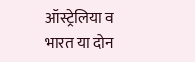ऑस्ट्रेलिया व भारत या दोन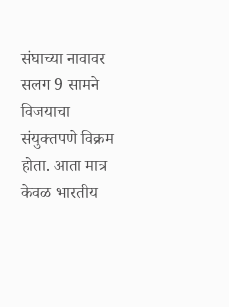संघाच्या नावावर सलग 9 सामने विजयाचा संयुक्तपणे विक्रम होता. आता मात्र केवळ भारतीय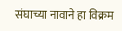संघाच्या नावाने हा विक्रम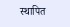स्थापित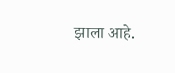झाला आहे.